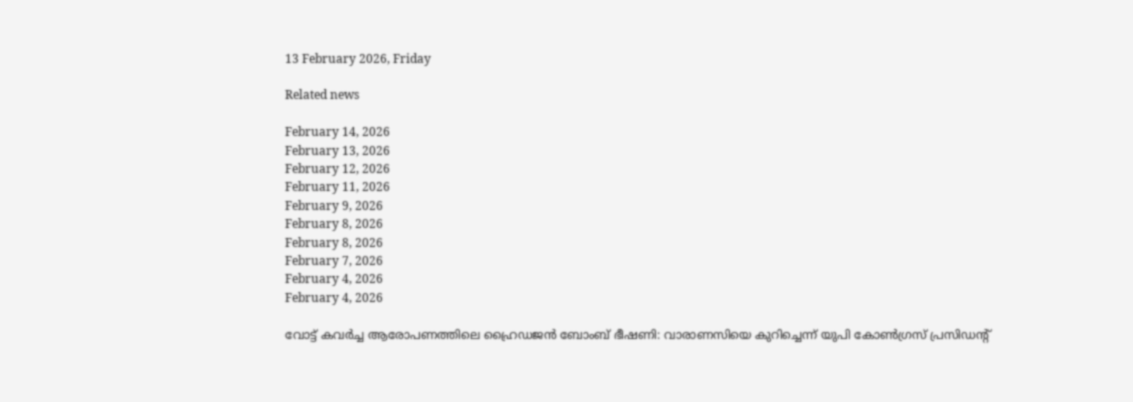13 February 2026, Friday

Related news

February 14, 2026
February 13, 2026
February 12, 2026
February 11, 2026
February 9, 2026
February 8, 2026
February 8, 2026
February 7, 2026
February 4, 2026
February 4, 2026

വോട്ട് കവര്‍ച്ച ആരോപണത്തിലെ ഹ്രൈഡജന്‍ ബോംബ് ഭീഷണി: വാരാണസിയെ കുറിച്ചെന്ന് യുപി കോണ്‍ഗ്രസ് പ്രസിഡന്റ്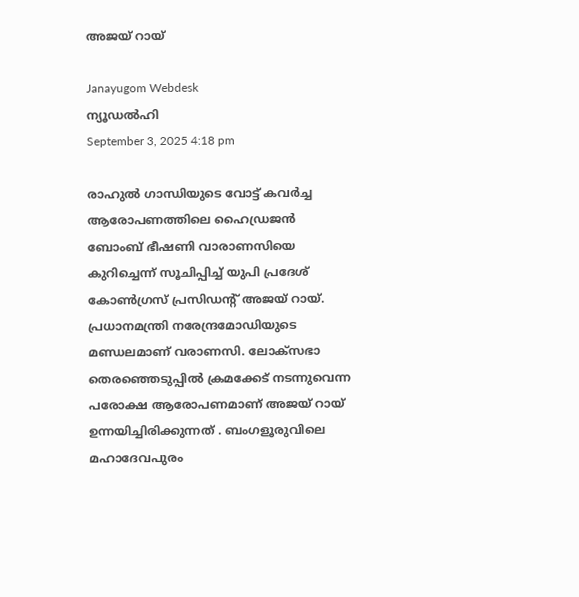അജയ് റായ്

Janayugom Webdesk
ന്യൂഡല്‍ഹി
September 3, 2025 4:18 pm

രാഹുല്‍ ഗാന്ധിയുടെ വോട്ട് കവര്‍ച്ച ആരോപണത്തിലെ ഹൈഡ്രജന്‍ ബോംബ് ഭീഷണി വാരാണസിയെ കുറിച്ചെന്ന് സൂചിപ്പിച്ച് യുപി പ്രദേശ് കോണ്‍ഗ്രസ് പ്രസിഡന്റ് അജയ് റായ്. പ്രധാനമന്ത്രി നരേന്ദ്രമോഡിയുടെ മണ്ഡലമാണ് വരാണസി. ലോക്സഭാ തെരഞ്ഞെടുപ്പില്‍ ക്രമക്കേട് നടന്നുവെന്ന പരോക്ഷ ആരോപണമാണ് അജയ് റായ് ഉന്നയിച്ചിരിക്കുന്നത് . ബംഗളൂരുവിലെ മഹാദേവപുരം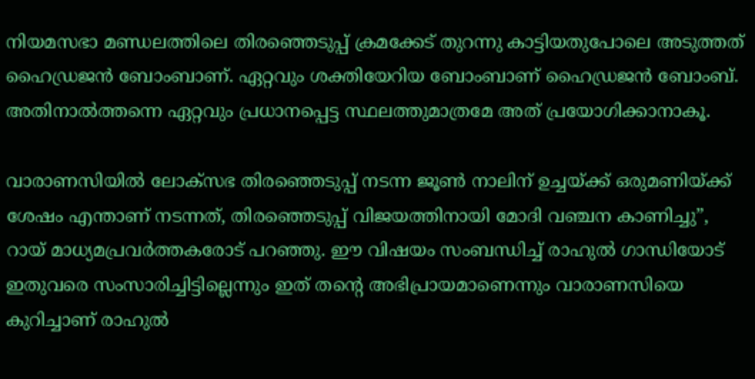നിയമസഭാ മണ്ഡലത്തിലെ തിര‍ഞ്ഞെടുപ്പ് ക്രമക്കേട് തുറന്നു കാട്ടിയതുപോലെ അടുത്തത് ഹൈഡ്രജന്‍ ബോംബാണ്. ഏറ്റവും ശക്തിയേറിയ ബോംബാണ് ഹൈഡ്രജന്‍ ബോംബ്. അതിനാല്‍ത്തന്നെ ഏറ്റവും പ്രധാനപ്പെട്ട സ്ഥലത്തുമാത്രമേ അത് പ്രയോഗിക്കാനാകൂ.

വാരാണസിയില്‍ ലോക്‌സഭ തിരഞ്ഞെടുപ്പ് നടന്ന ജൂണ്‍ നാലിന് ഉച്ചയ്ക്ക് ഒരുമണിയ്ക്ക് ശേഷം എന്താണ് നടന്നത്, തിരഞ്ഞെടുപ്പ് വിജയത്തിനായി മോദി വഞ്ചന കാണിച്ചു”, റായ് മാധ്യമപ്രവര്‍ത്തകരോട് പറഞ്ഞു. ഈ വിഷയം സംബന്ധിച്ച് രാഹുല്‍ ഗാന്ധിയോട് ഇതുവരെ സംസാരിച്ചിട്ടില്ലെന്നും ഇത് തന്റെ അഭിപ്രായമാണെന്നും വാരാണസിയെ കുറിച്ചാണ് രാഹുല്‍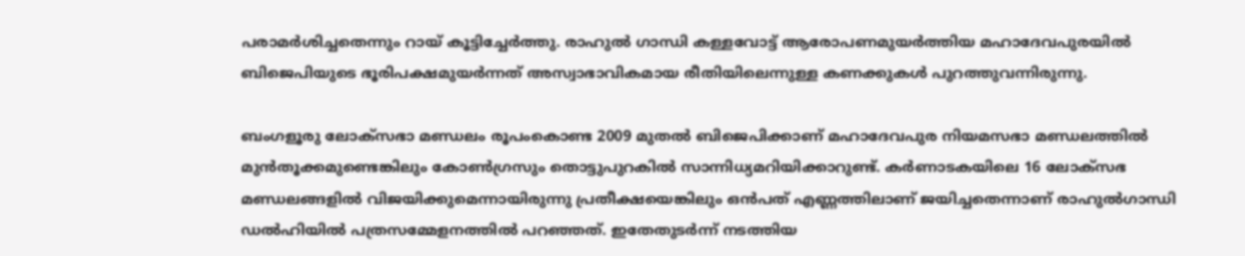പരാമര്‍ശിച്ചതെന്നും റായ് കൂട്ടിച്ചേര്‍ത്തു. രാഹുല്‍ ഗാന്ധി കള്ളവോട്ട് ആരോപണമുയര്‍ത്തിയ മഹാദേവപുരയില്‍ ബിജെപിയുടെ ഭൂരിപക്ഷമുയര്‍ന്നത് അസ്വാഭാവികമായ രീതിയിലെന്നുള്ള കണക്കുകള്‍ പുറത്തുവന്നിരുന്നു.

ബംഗളൂരു ലോക്‌സഭാ മണ്ഡലം രൂപംകൊണ്ട 2009 മുതല്‍ ബിജെപിക്കാണ് മഹാദേവപുര നിയമസഭാ മണ്ഡലത്തില്‍ മുന്‍തൂക്കമുണ്ടെങ്കിലും കോണ്‍ഗ്രസും തൊട്ടുപുറകില്‍ സാന്നിധ്യമറിയിക്കാറുണ്ട്. കര്‍ണാടകയിലെ 16 ലോക്‌സഭ മണ്ഡലങ്ങളില്‍ വിജയിക്കുമെന്നായിരുന്നു പ്രതീക്ഷയെങ്കിലും ഒന്‍പത് എണ്ണത്തിലാണ് ജയിച്ചതെന്നാണ് രാഹുല്‍ഗാന്ധി ഡല്‍ഹിയില്‍ പത്രസമ്മേളനത്തില്‍ പറഞ്ഞത്. ഇതേതുടര്‍ന്ന് നടത്തിയ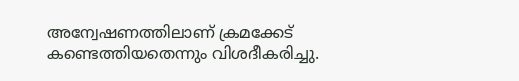അന്വേഷണത്തിലാണ് ക്രമക്കേട് കണ്ടെത്തിയതെന്നും വിശദീകരിച്ചു.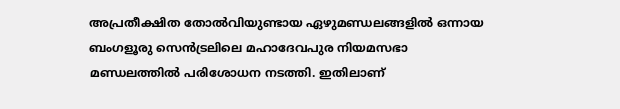അപ്രതീക്ഷിത തോല്‍വിയുണ്ടായ ഏഴുമണ്ഡലങ്ങളില്‍ ഒന്നായ ബംഗളൂരു സെന്‍ട്രലിലെ മഹാദേവപുര നിയമസഭാ മണ്ഡലത്തില്‍ പരിശോധന നടത്തി. ഇതിലാണ്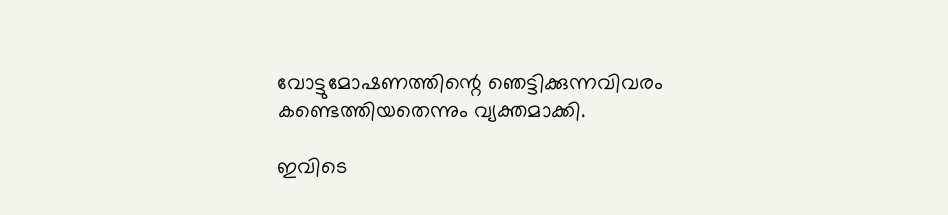വോട്ടുമോഷണത്തിന്റെ ഞെട്ടിക്കുന്നവിവരം കണ്ടെത്തിയതെന്നും വ്യക്തമാക്കി.

ഇവിടെ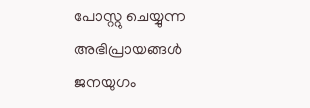പോസ്റ്റു ചെയ്യുന്ന അഭിപ്രായങ്ങള്‍ ജനയുഗം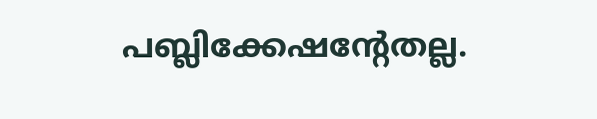പബ്ലിക്കേഷന്റേതല്ല.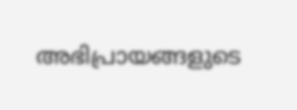അഭിപ്രായങ്ങളുടെ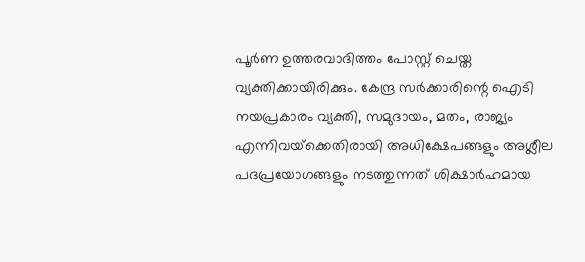പൂര്‍ണ ഉത്തരവാദിത്തം പോസ്റ്റ് ചെയ്ത വ്യക്തിക്കായിരിക്കും. കേന്ദ്ര സര്‍ക്കാരിന്റെ ഐടി നയപ്രകാരം വ്യക്തി, സമുദായം, മതം, രാജ്യം എന്നിവയ്‌ക്കെതിരായി അധിക്ഷേപങ്ങളും അശ്ലീല പദപ്രയോഗങ്ങളും നടത്തുന്നത് ശിക്ഷാര്‍ഹമായ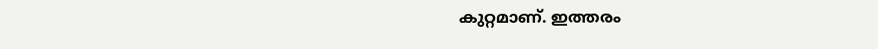കുറ്റമാണ്. ഇത്തരം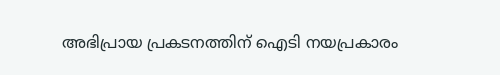അഭിപ്രായ പ്രകടനത്തിന് ഐടി നയപ്രകാരം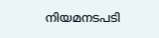നിയമനടപടി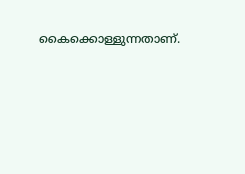കൈക്കൊള്ളുന്നതാണ്.